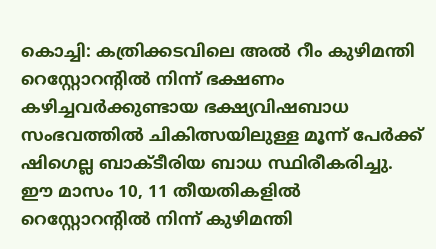കൊച്ചി: കത്രിക്കടവിലെ അൽ റീം കുഴിമന്തി റെസ്റ്റോറന്റിൽ നിന്ന് ഭക്ഷണം കഴിച്ചവർക്കുണ്ടായ ഭക്ഷ്യവിഷബാധ സംഭവത്തിൽ ചികിത്സയിലുള്ള മൂന്ന് പേർക്ക് ഷിഗെല്ല ബാക്ടീരിയ ബാധ സ്ഥിരീകരിച്ചു. ഈ മാസം 10, 11 തീയതികളിൽ റെസ്റ്റോറന്റിൽ നിന്ന് കുഴിമന്തി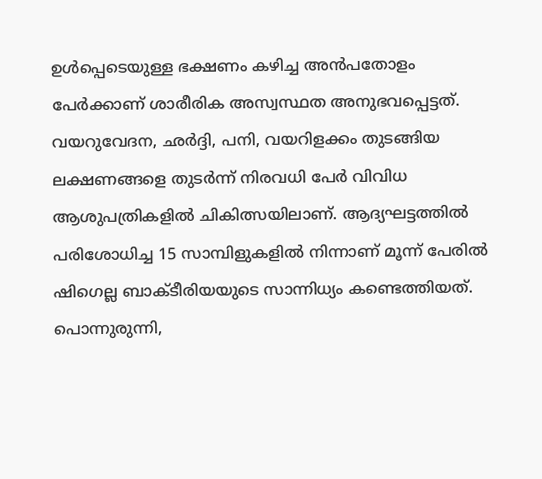ഉൾപ്പെടെയുള്ള ഭക്ഷണം കഴിച്ച അൻപതോളം പേർക്കാണ് ശാരീരിക അസ്വസ്ഥത അനുഭവപ്പെട്ടത്.
വയറുവേദന, ഛർദ്ദി, പനി, വയറിളക്കം തുടങ്ങിയ ലക്ഷണങ്ങളെ തുടർന്ന് നിരവധി പേർ വിവിധ ആശുപത്രികളിൽ ചികിത്സയിലാണ്. ആദ്യഘട്ടത്തിൽ പരിശോധിച്ച 15 സാമ്പിളുകളിൽ നിന്നാണ് മൂന്ന് പേരിൽ ഷിഗെല്ല ബാക്ടീരിയയുടെ സാന്നിധ്യം കണ്ടെത്തിയത്. പൊന്നുരുന്നി,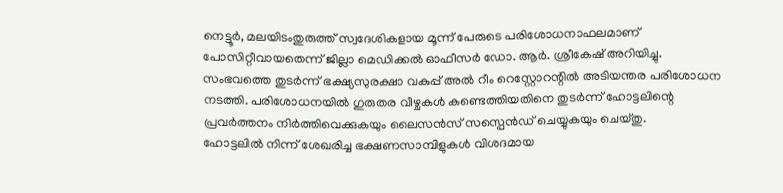നെട്ടൂർ, മലയിടംതുരുത്ത് സ്വദേശികളായ മൂന്ന് പേരുടെ പരിശോധനാഫലമാണ് പോസിറ്റീവായതെന്ന് ജില്ലാ മെഡിക്കൽ ഓഫീസർ ഡോ. ആർ. ശ്രീകേഷ് അറിയിച്ചു.
സംഭവത്തെ തുടർന്ന് ഭക്ഷ്യസുരക്ഷാ വകുപ്പ് അൽ റീം റെസ്റ്റോറന്റിൽ അടിയന്തര പരിശോധന നടത്തി. പരിശോധനയിൽ ഗുരുതര വീഴ്ചകൾ കണ്ടെത്തിയതിനെ തുടർന്ന് ഹോട്ടലിന്റെ പ്രവർത്തനം നിർത്തിവെക്കുകയും ലൈസൻസ് സസ്പെൻഡ് ചെയ്യുകയും ചെയ്തു.
ഹോട്ടലിൽ നിന്ന് ശേഖരിച്ച ഭക്ഷണസാമ്പിളുകൾ വിശദമായ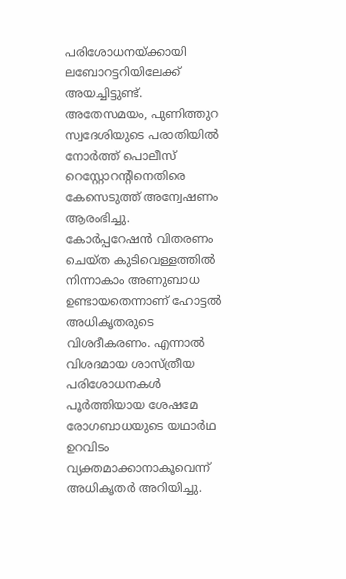പരിശോധനയ്ക്കായി ലബോറട്ടറിയിലേക്ക് അയച്ചിട്ടുണ്ട്. അതേസമയം, പുണിത്തുറ സ്വദേശിയുടെ പരാതിയിൽ നോർത്ത് പൊലീസ് റെസ്റ്റോറന്റിനെതിരെ കേസെടുത്ത് അന്വേഷണം ആരംഭിച്ചു.
കോർപ്പറേഷൻ വിതരണം ചെയ്ത കുടിവെള്ളത്തിൽ നിന്നാകാം അണുബാധ ഉണ്ടായതെന്നാണ് ഹോട്ടൽ അധികൃതരുടെ വിശദീകരണം. എന്നാൽ വിശദമായ ശാസ്ത്രീയ പരിശോധനകൾ പൂർത്തിയായ ശേഷമേ രോഗബാധയുടെ യഥാർഥ ഉറവിടം വ്യക്തമാക്കാനാകൂവെന്ന് അധികൃതർ അറിയിച്ചു.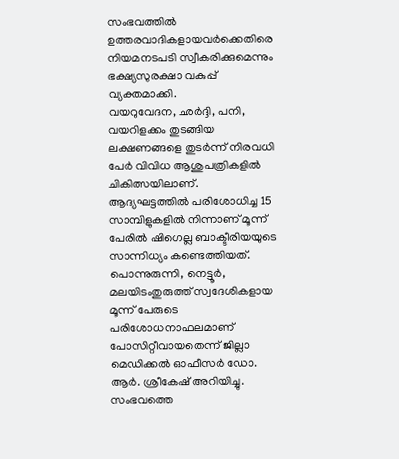സംഭവത്തിൽ ഉത്തരവാദികളായവർക്കെതിരെ നിയമനടപടി സ്വീകരിക്കുമെന്നും ഭക്ഷ്യസുരക്ഷാ വകുപ്പ് വ്യക്തമാക്കി.
വയറുവേദന, ഛർദ്ദി, പനി, വയറിളക്കം തുടങ്ങിയ ലക്ഷണങ്ങളെ തുടർന്ന് നിരവധി പേർ വിവിധ ആശുപത്രികളിൽ ചികിത്സയിലാണ്. ആദ്യഘട്ടത്തിൽ പരിശോധിച്ച 15 സാമ്പിളുകളിൽ നിന്നാണ് മൂന്ന് പേരിൽ ഷിഗെല്ല ബാക്ടീരിയയുടെ സാന്നിധ്യം കണ്ടെത്തിയത്. പൊന്നുരുന്നി, നെട്ടൂർ, മലയിടംതുരുത്ത് സ്വദേശികളായ മൂന്ന് പേരുടെ പരിശോധനാഫലമാണ് പോസിറ്റീവായതെന്ന് ജില്ലാ മെഡിക്കൽ ഓഫീസർ ഡോ. ആർ. ശ്രീകേഷ് അറിയിച്ചു.
സംഭവത്തെ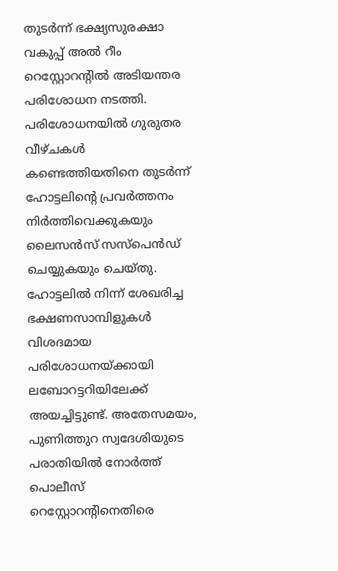തുടർന്ന് ഭക്ഷ്യസുരക്ഷാ വകുപ്പ് അൽ റീം റെസ്റ്റോറന്റിൽ അടിയന്തര പരിശോധന നടത്തി. പരിശോധനയിൽ ഗുരുതര വീഴ്ചകൾ കണ്ടെത്തിയതിനെ തുടർന്ന് ഹോട്ടലിന്റെ പ്രവർത്തനം നിർത്തിവെക്കുകയും ലൈസൻസ് സസ്പെൻഡ് ചെയ്യുകയും ചെയ്തു.
ഹോട്ടലിൽ നിന്ന് ശേഖരിച്ച ഭക്ഷണസാമ്പിളുകൾ വിശദമായ പരിശോധനയ്ക്കായി ലബോറട്ടറിയിലേക്ക് അയച്ചിട്ടുണ്ട്. അതേസമയം, പുണിത്തുറ സ്വദേശിയുടെ പരാതിയിൽ നോർത്ത് പൊലീസ് റെസ്റ്റോറന്റിനെതിരെ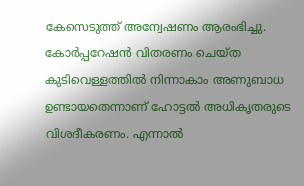കേസെടുത്ത് അന്വേഷണം ആരംഭിച്ചു.
കോർപ്പറേഷൻ വിതരണം ചെയ്ത കുടിവെള്ളത്തിൽ നിന്നാകാം അണുബാധ ഉണ്ടായതെന്നാണ് ഹോട്ടൽ അധികൃതരുടെ വിശദീകരണം. എന്നാൽ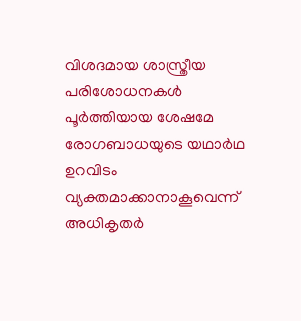വിശദമായ ശാസ്ത്രീയ പരിശോധനകൾ പൂർത്തിയായ ശേഷമേ രോഗബാധയുടെ യഥാർഥ ഉറവിടം വ്യക്തമാക്കാനാകൂവെന്ന് അധികൃതർ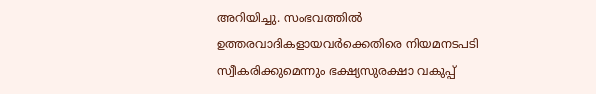അറിയിച്ചു. സംഭവത്തിൽ ഉത്തരവാദികളായവർക്കെതിരെ നിയമനടപടി സ്വീകരിക്കുമെന്നും ഭക്ഷ്യസുരക്ഷാ വകുപ്പ്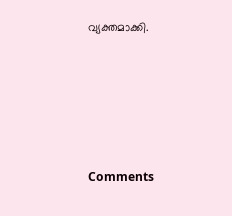വ്യക്തമാക്കി.







Comments